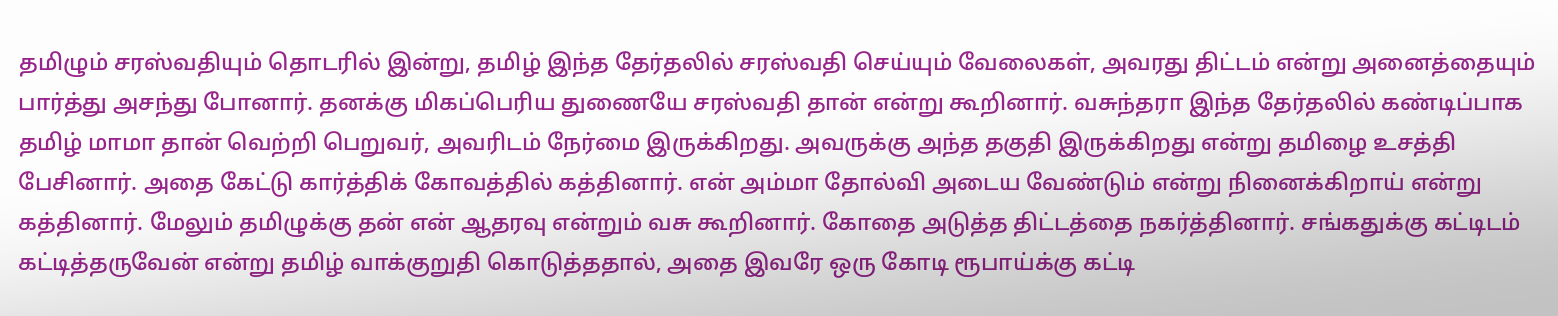தமிழும் சரஸ்வதியும் தொடரில் இன்று, தமிழ் இந்த தேர்தலில் சரஸ்வதி செய்யும் வேலைகள், அவரது திட்டம் என்று அனைத்தையும் பார்த்து அசந்து போனார். தனக்கு மிகப்பெரிய துணையே சரஸ்வதி தான் என்று கூறினார். வசுந்தரா இந்த தேர்தலில் கண்டிப்பாக தமிழ் மாமா தான் வெற்றி பெறுவர், அவரிடம் நேர்மை இருக்கிறது. அவருக்கு அந்த தகுதி இருக்கிறது என்று தமிழை உசத்தி பேசினார். அதை கேட்டு கார்த்திக் கோவத்தில் கத்தினார். என் அம்மா தோல்வி அடைய வேண்டும் என்று நினைக்கிறாய் என்று கத்தினார். மேலும் தமிழுக்கு தன் என் ஆதரவு என்றும் வசு கூறினார். கோதை அடுத்த திட்டத்தை நகர்த்தினார். சங்கதுக்கு கட்டிடம் கட்டித்தருவேன் என்று தமிழ் வாக்குறுதி கொடுத்ததால், அதை இவரே ஒரு கோடி ரூபாய்க்கு கட்டி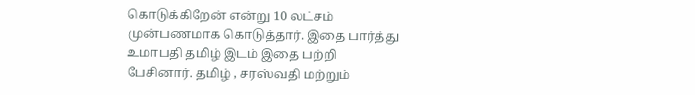கொடுக்கிறேன் என்று 10 லட்சம் முன்பணமாக கொடுத்தார். இதை பார்த்து உமாபதி தமிழ் இடம் இதை பற்றி பேசினார். தமிழ் , சரஸ்வதி மற்றும்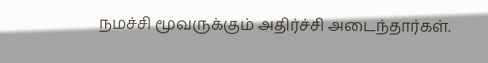நமச்சி மூவருக்கும் அதிர்ச்சி அடைந்தார்கள்.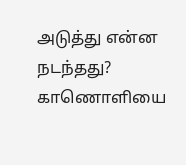அடுத்து என்ன நடந்தது? காணொளியை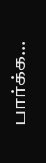பார்க்க…